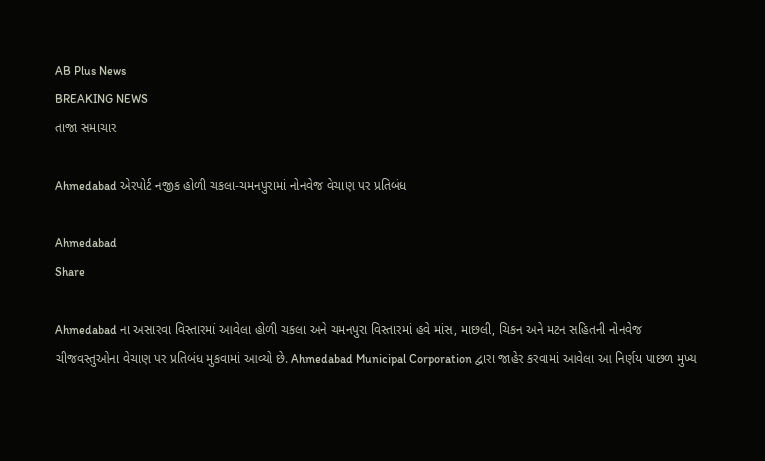AB Plus News
BREAKING NEWS
તાજા સમાચાર

Ahmedabad એરપોર્ટ નજીક હોળી ચકલા-ચમનપુરામાં નોનવેજ વેચાણ પર પ્રતિબંધ

Ahmedabad
Share

Ahmedabad ના અસારવા વિસ્તારમાં આવેલા હોળી ચકલા અને ચમનપુરા વિસ્તારમાં હવે માંસ, માછલી, ચિકન અને મટન સહિતની નોનવેજ ચીજવસ્તુઓના વેચાણ પર પ્રતિબંધ મુકવામાં આવ્યો છે. Ahmedabad Municipal Corporation દ્વારા જાહેર કરવામાં આવેલા આ નિર્ણય પાછળ મુખ્ય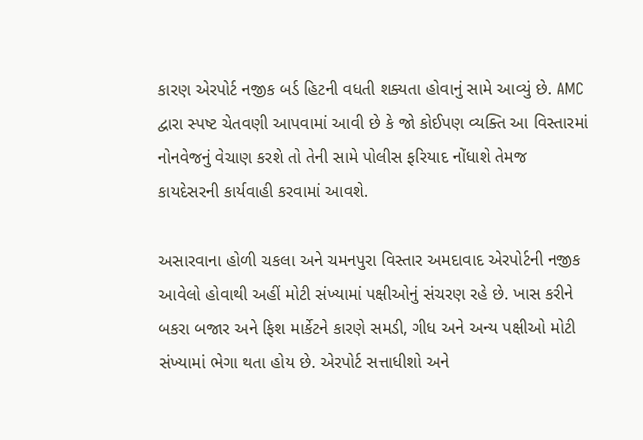કારણ એરપોર્ટ નજીક બર્ડ હિટની વધતી શક્યતા હોવાનું સામે આવ્યું છે. AMC દ્વારા સ્પષ્ટ ચેતવણી આપવામાં આવી છે કે જો કોઈપણ વ્યક્તિ આ વિસ્તારમાં નોનવેજનું વેચાણ કરશે તો તેની સામે પોલીસ ફરિયાદ નોંધાશે તેમજ કાયદેસરની કાર્યવાહી કરવામાં આવશે.

અસારવાના હોળી ચકલા અને ચમનપુરા વિસ્તાર અમદાવાદ એરપોર્ટની નજીક આવેલો હોવાથી અહીં મોટી સંખ્યામાં પક્ષીઓનું સંચરણ રહે છે. ખાસ કરીને બકરા બજાર અને ફિશ માર્કેટને કારણે સમડી, ગીધ અને અન્ય પક્ષીઓ મોટી સંખ્યામાં ભેગા થતા હોય છે. એરપોર્ટ સત્તાધીશો અને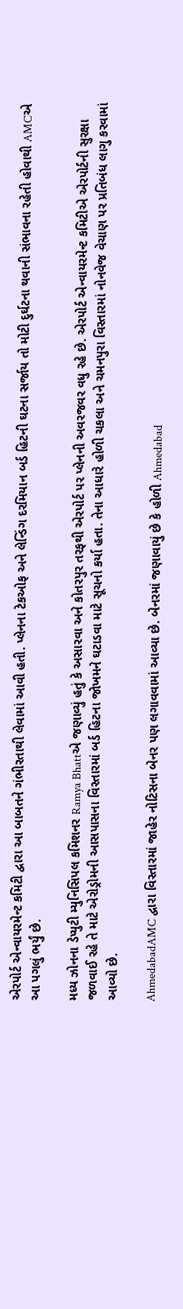એરપોર્ટ એન્વાયરમેન્ટ કમિટી દ્વારા આ બાબતને ગંભીરતાથી લેવામાં આવી હતી. પ્લેનના ટેકઓફ અને લેન્ડિંગ દરમિયાન બર્ડ હિટની ઘટના સર્જાય તો મોટી દુર્ઘટના થવાની સંભાવના રહેતી હોવાથી AMCએ આ પગલું ભર્યું છે.

મધ્ય ઝોનના ડેપ્યુટી મ્યુનિસિપલ કમિશનર Ramya Bhattએ જણાવ્યું હતું કે અસારવા અને કોતરપુર તરફથી એરપોર્ટ પર પ્લેનની અવરજવર વધુ રહે છે. એરપોર્ટ એન્વાયરમેન્ટ કમિટીએ એરપોર્ટની સુરક્ષા જળવાઈ રહે તે માટે એરોડ્રોમની આસપાસના વિસ્તારમાં બર્ડ હિટના જોખમને ઘટાડવા માટે સૂચનો કર્યા હતા. તેના આધારે હોળી ચકલા અને ચમનપુરા વિસ્તારમાં નોનવેજ વેચાણ પર પ્રતિબંધ લાગુ કરવામાં આવ્યો છે.

AhmedabadAMC દ્વારા વિસ્તારમાં જાહેર નોટિસના બેનર પણ લગાવવામાં આવ્યા છે. બેનરમાં જણાવાયું છે કે હોળી Ahmedabad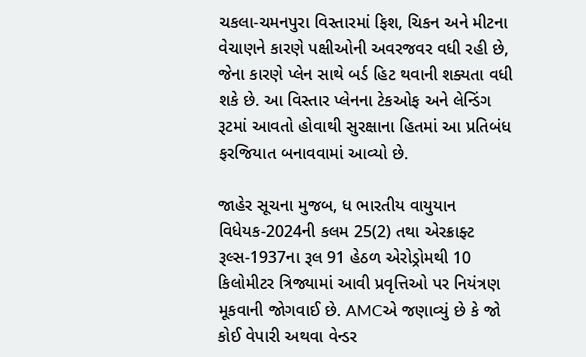ચકલા-ચમનપુરા વિસ્તારમાં ફિશ, ચિકન અને મીટના વેચાણને કારણે પક્ષીઓની અવરજવર વધી રહી છે, જેના કારણે પ્લેન સાથે બર્ડ હિટ થવાની શક્યતા વધી શકે છે. આ વિસ્તાર પ્લેનના ટેકઓફ અને લેન્ડિંગ રૂટમાં આવતો હોવાથી સુરક્ષાના હિતમાં આ પ્રતિબંધ ફરજિયાત બનાવવામાં આવ્યો છે.

જાહેર સૂચના મુજબ, ધ ભારતીય વાયુયાન વિધેયક-2024ની કલમ 25(2) તથા એરક્રાફ્ટ રૂલ્સ-1937ના રૂલ 91 હેઠળ એરોડ્રોમથી 10 કિલોમીટર ત્રિજ્યામાં આવી પ્રવૃત્તિઓ પર નિયંત્રણ મૂકવાની જોગવાઈ છે. AMCએ જણાવ્યું છે કે જો કોઈ વેપારી અથવા વેન્ડર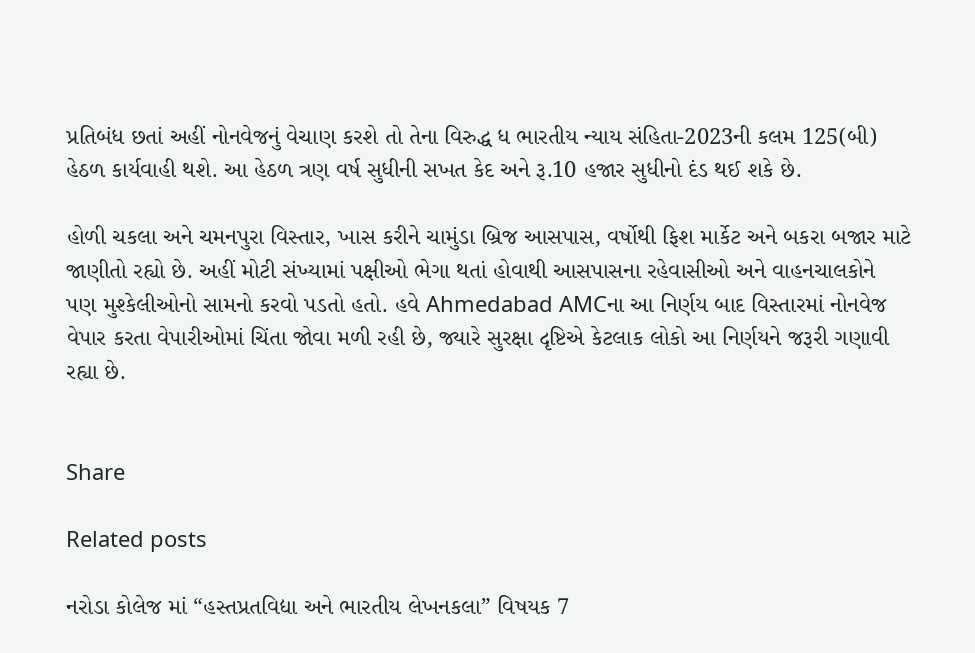પ્રતિબંધ છતાં અહીં નોનવેજનું વેચાણ કરશે તો તેના વિરુદ્ધ ધ ભારતીય ન્યાય સંહિતા-2023ની કલમ 125(બી) હેઠળ કાર્યવાહી થશે. આ હેઠળ ત્રણ વર્ષ સુધીની સખત કેદ અને રૂ.10 હજાર સુધીનો દંડ થઈ શકે છે.

હોળી ચકલા અને ચમનપુરા વિસ્તાર, ખાસ કરીને ચામુંડા બ્રિજ આસપાસ, વર્ષોથી ફિશ માર્કેટ અને બકરા બજાર માટે જાણીતો રહ્યો છે. અહીં મોટી સંખ્યામાં પક્ષીઓ ભેગા થતાં હોવાથી આસપાસના રહેવાસીઓ અને વાહનચાલકોને પણ મુશ્કેલીઓનો સામનો કરવો પડતો હતો. હવે Ahmedabad AMCના આ નિર્ણય બાદ વિસ્તારમાં નોનવેજ વેપાર કરતા વેપારીઓમાં ચિંતા જોવા મળી રહી છે, જ્યારે સુરક્ષા દૃષ્ટિએ કેટલાક લોકો આ નિર્ણયને જરૂરી ગણાવી રહ્યા છે.


Share

Related posts

નરોડા કોલેજ માં “હસ્તપ્રતવિદ્યા અને ભારતીય લેખનકલા” વિષયક 7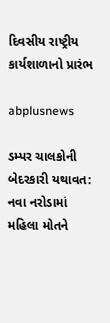દિવસીય રાષ્ટ્રીય કાર્યશાળાનો પ્રારંભ

abplusnews

ડમ્પર ચાલકોની બેદરકારી યથાવત: નવા નરોડામાં મહિલા મોતને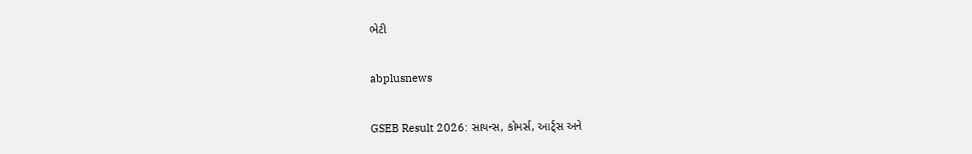ભેટી

abplusnews

GSEB Result 2026: સાયન્સ, કોમર્સ, આર્ટ્સ અને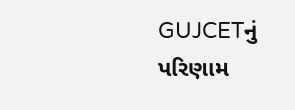GUJCETનું પરિણામ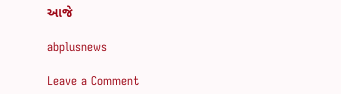આજે

abplusnews

Leave a Comment